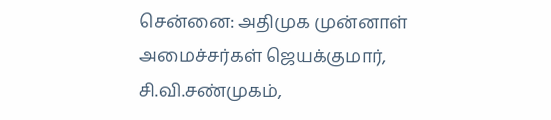சென்னை: அதிமுக முன்னாள் அமைச்சர்கள் ஜெயக்குமார், சி.வி.சண்முகம்,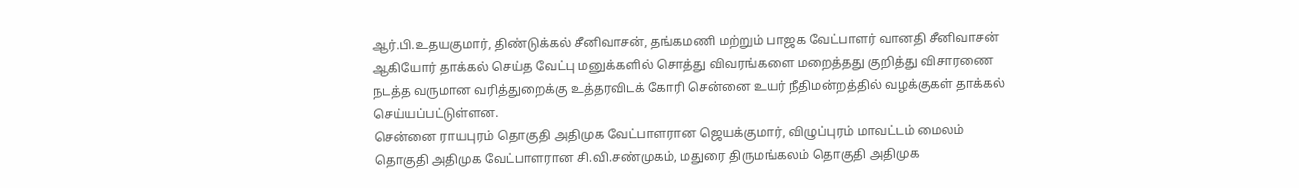ஆர்.பி.உதயகுமார், திண்டுக்கல் சீனிவாசன், தங்கமணி மற்றும் பாஜக வேட்பாளர் வானதி சீனிவாசன் ஆகியோர் தாக்கல் செய்த வேட்பு மனுக்களில் சொத்து விவரங்களை மறைத்தது குறித்து விசாரணை நடத்த வருமான வரித்துறைக்கு உத்தரவிடக் கோரி சென்னை உயர் நீதிமன்றத்தில் வழக்குகள் தாக்கல் செய்யப்பட்டுள்ளன.
சென்னை ராயபுரம் தொகுதி அதிமுக வேட்பாளரான ஜெயக்குமார், விழுப்புரம் மாவட்டம் மைலம் தொகுதி அதிமுக வேட்பாளரான சி.வி.சண்முகம், மதுரை திருமங்கலம் தொகுதி அதிமுக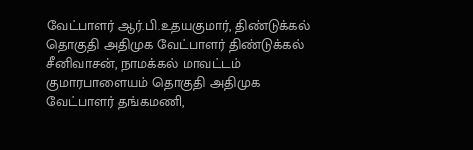வேட்பாளர் ஆர்.பி.உதயகுமார், திண்டுக்கல் தொகுதி அதிமுக வேட்பாளர் திண்டுக்கல் சீனிவாசன், நாமக்கல் மாவட்டம் குமாரபாளையம் தொகுதி அதிமுக வேட்பாளர் தங்கமணி,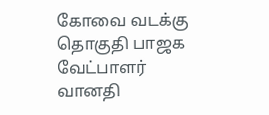கோவை வடக்கு தொகுதி பாஜக வேட்பாளர் வானதி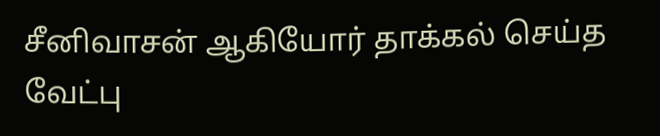சீனிவாசன் ஆகியோர் தாக்கல் செய்த வேட்பு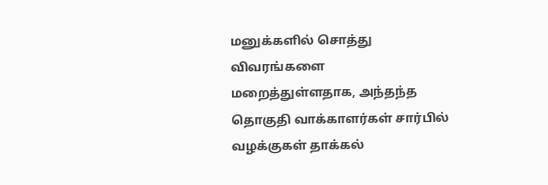மனுக்களில் சொத்து விவரங்களை மறைத்துள்ளதாக, அந்தந்த தொகுதி வாக்காளர்கள் சார்பில் வழக்குகள் தாக்கல்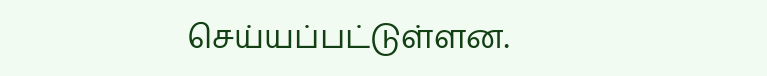செய்யப்பட்டுள்ளன.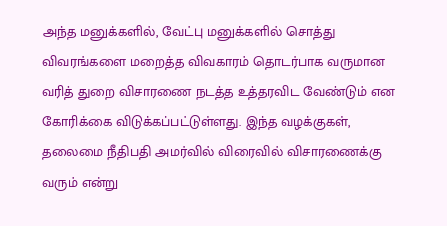அந்த மனுக்களில், வேட்பு மனுக்களில் சொத்து விவரங்களை மறைத்த விவகாரம் தொடர்பாக வருமான வரித் துறை விசாரணை நடத்த உத்தரவிட வேண்டும் என கோரிக்கை விடுக்கப்பட்டுள்ளது. இந்த வழக்குகள், தலைமை நீதிபதி அமர்வில் விரைவில் விசாரணைக்கு வரும் என்று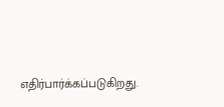எதிர்பார்க்கப்படுகிறது.